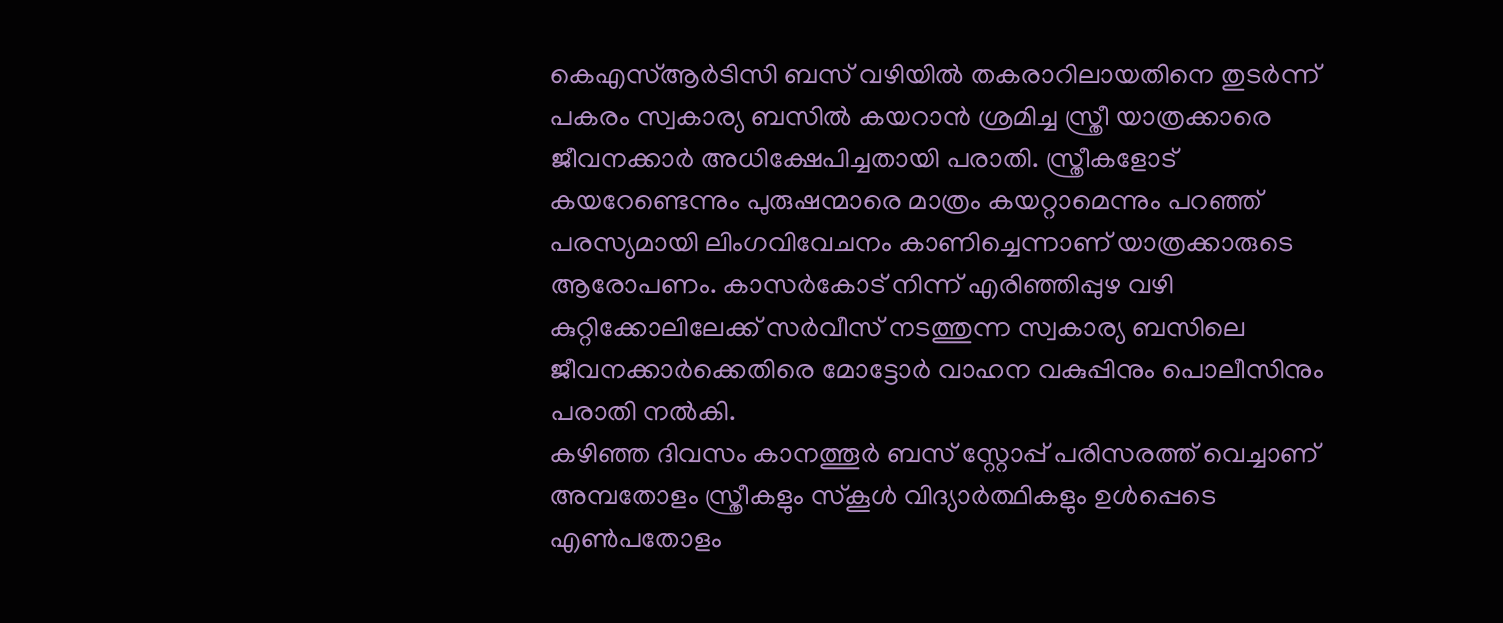കെഎസ്ആർടിസി ബസ് വഴിയിൽ തകരാറിലായതിനെ തുടർന്ന് പകരം സ്വകാര്യ ബസിൽ കയറാൻ ശ്രമിച്ച സ്ത്രീ യാത്രക്കാരെ ജീവനക്കാർ അധിക്ഷേപിച്ചതായി പരാതി. സ്ത്രീകളോട് കയറേണ്ടെന്നും പുരുഷന്മാരെ മാത്രം കയറ്റാമെന്നും പറഞ്ഞ് പരസ്യമായി ലിംഗവിവേചനം കാണിച്ചെന്നാണ് യാത്രക്കാരുടെ ആരോപണം. കാസർകോട് നിന്ന് എരിഞ്ഞിപ്പുഴ വഴി കുറ്റിക്കോലിലേക്ക് സർവീസ് നടത്തുന്ന സ്വകാര്യ ബസിലെ ജീവനക്കാർക്കെതിരെ മോട്ടോർ വാഹന വകുപ്പിനും പൊലീസിനും പരാതി നൽകി.
കഴിഞ്ഞ ദിവസം കാനത്തൂർ ബസ് സ്റ്റോപ്പ് പരിസരത്ത് വെച്ചാണ് അമ്പതോളം സ്ത്രീകളും സ്കൂൾ വിദ്യാർത്ഥികളും ഉൾപ്പെടെ എൺപതോളം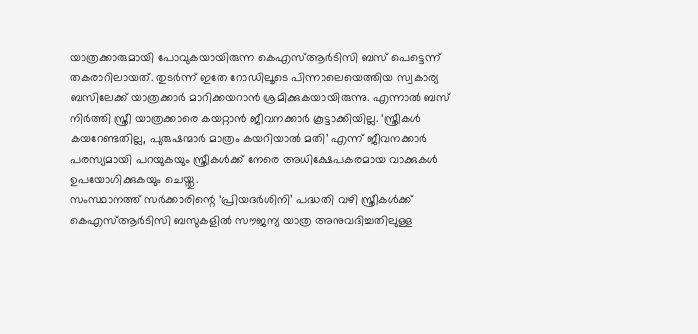യാത്രക്കാരുമായി പോവുകയായിരുന്ന കെഎസ്ആർടിസി ബസ് പെട്ടെന്ന് തകരാറിലായത്. തുടർന്ന് ഇതേ റോഡിലൂടെ പിന്നാലെയെത്തിയ സ്വകാര്യ ബസിലേക്ക് യാത്രക്കാർ മാറിക്കയറാൻ ശ്രമിക്കുകയായിരുന്നു. എന്നാൽ ബസ് നിർത്തി സ്ത്രീ യാത്രക്കാരെ കയറ്റാൻ ജീവനക്കാർ കൂട്ടാക്കിയില്ല. ‘സ്ത്രീകൾ കയറേണ്ടതില്ല, പുരുഷന്മാർ മാത്രം കയറിയാൽ മതി’ എന്ന് ജീവനക്കാർ പരസ്യമായി പറയുകയും സ്ത്രീകൾക്ക് നേരെ അധിക്ഷേപകരമായ വാക്കുകൾ ഉപയോഗിക്കുകയും ചെയ്തു.
സംസ്ഥാനത്ത് സർക്കാരിന്റെ ‘പ്രിയദർശിനി’ പദ്ധതി വഴി സ്ത്രീകൾക്ക് കെഎസ്ആർടിസി ബസുകളിൽ സൗജന്യ യാത്ര അനുവദിച്ചതിലുള്ള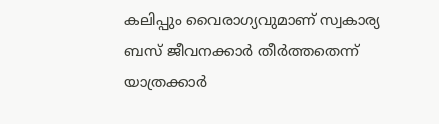കലിപ്പും വൈരാഗ്യവുമാണ് സ്വകാര്യ ബസ് ജീവനക്കാർ തീർത്തതെന്ന് യാത്രക്കാർ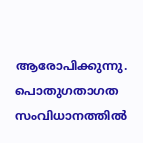ആരോപിക്കുന്നു. പൊതുഗതാഗത സംവിധാനത്തിൽ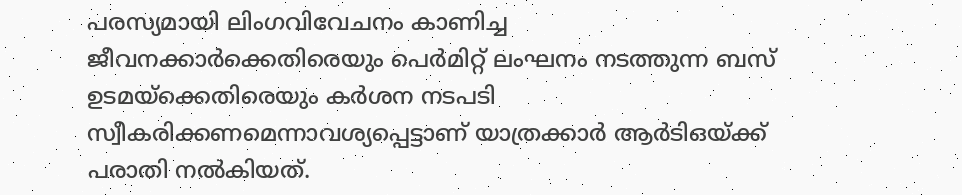പരസ്യമായി ലിംഗവിവേചനം കാണിച്ച ജീവനക്കാർക്കെതിരെയും പെർമിറ്റ് ലംഘനം നടത്തുന്ന ബസ് ഉടമയ്ക്കെതിരെയും കർശന നടപടി സ്വീകരിക്കണമെന്നാവശ്യപ്പെട്ടാണ് യാത്രക്കാർ ആർടിഒയ്ക്ക് പരാതി നൽകിയത്.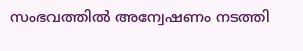സംഭവത്തിൽ അന്വേഷണം നടത്തി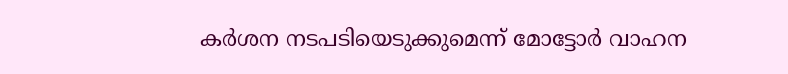കർശന നടപടിയെടുക്കുമെന്ന് മോട്ടോർ വാഹന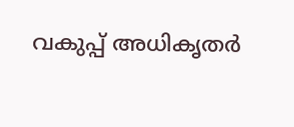വകുപ്പ് അധികൃതർ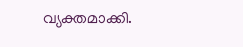വ്യക്തമാക്കി.